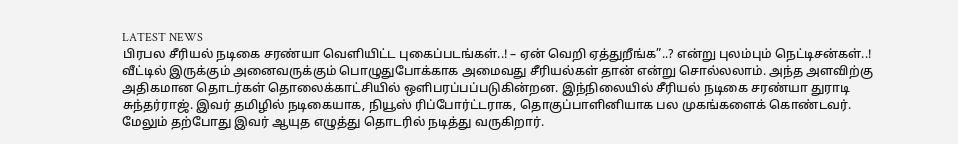LATEST NEWS
பிரபல சீரியல் நடிகை சரண்யா வெளியிட்ட புகைப்படங்கள்..! – ஏன் வெறி ஏத்துறீங்க”..? என்று புலம்பும் நெட்டிசன்கள்..!
வீட்டில் இருக்கும் அனைவருக்கும் பொழுதுபோக்காக அமைவது சீரியல்கள் தான் என்று சொல்லலாம். அந்த அளவிற்கு அதிகமான தொடர்கள் தொலைக்காட்சியில் ஒளிபரப்பப்படுகின்றன. இந்நிலையில் சீரியல் நடிகை சரண்யா துராடி சுந்தர்ராஜ். இவர் தமிழில் நடிகையாக, நியூஸ் ரிப்போர்ட்டராக, தொகுப்பாளினியாக பல முகங்களைக் கொண்டவர். மேலும் தற்போது இவர் ஆயுத எழுத்து தொடரில் நடித்து வருகிறார்.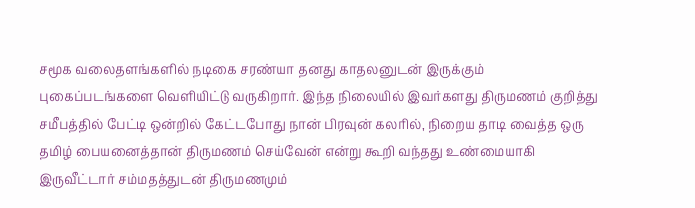சமூக வலைதளங்களில் நடிகை சரண்யா தனது காதலனுடன் இருக்கும் புகைப்படங்களை வெளியிட்டு வருகிறார். இந்த நிலையில் இவர்களது திருமணம் குறித்து சமீபத்தில் பேட்டி ஒன்றில் கேட்டபோது நான் பிரவுன் கலரில், நிறைய தாடி வைத்த ஒரு தமிழ் பையனைத்தான் திருமணம் செய்வேன் என்று கூறி வந்தது உண்மையாகி இருவீட்டார் சம்மதத்துடன் திருமணமும்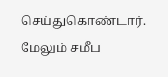செய்துகொண்டார்.
மேலும் சமீப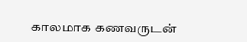காலமாக கணவருடன்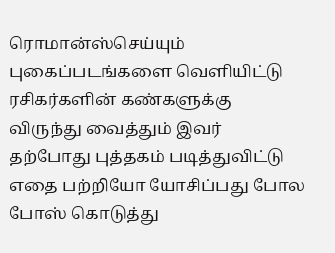ரொமான்ஸ்செய்யும் புகைப்படங்களை வெளியிட்டு ரசிகர்களின் கண்களுக்கு விருந்து வைத்தும் இவர் தற்போது புத்தகம் படித்துவிட்டு எதை பற்றியோ யோசிப்பது போல போஸ் கொடுத்து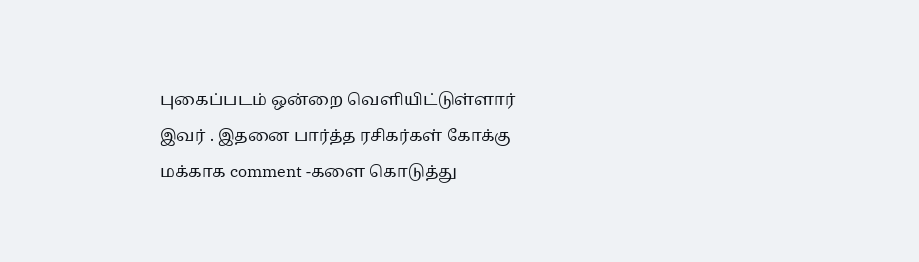புகைப்படம் ஒன்றை வெளியிட்டுள்ளார் இவர் . இதனை பார்த்த ரசிகர்கள் கோக்கு மக்காக comment -களை கொடுத்து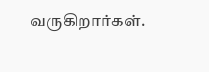வருகிறார்கள்.